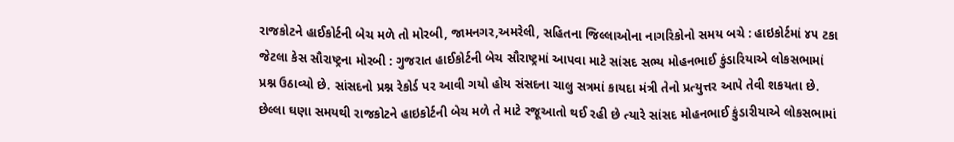રાજકોટને હાઈકોર્ટની બેચ મળે તો મોરબી, જામનગર,અમરેલી, સહિતના જિલ્લાઓના નાગરિકોનો સમય બચે : હાઇકોર્ટમાં ૪૫ ટકા જેટલા કેસ સૌરાષ્ટ્રના મોરબી : ગુજરાત હાઈકોર્ટની બેચ સૌરાષ્ટ્રમાં આપવા માટે સાંસદ સભ્ય મોહનભાઈ કુંડારિયાએ લોકસભામાં પ્રશ્ન ઉઠાવ્યો છે. સાંસદનો પ્રશ્ન રેકોર્ડ પર આવી ગયો હોય સંસદના ચાલુ સત્રમાં કાયદા મંત્રી તેનો પ્રત્યુત્તર આપે તેવી શકયતા છે. છેલ્લા ઘણા સમયથી રાજકોટને હાઇકોર્ટની બેચ મળે તે માટે રજૂઆતો થઈ રહી છે ત્યારે સાંસદ મોહનભાઈ કુંડારીયાએ લોકસભામાં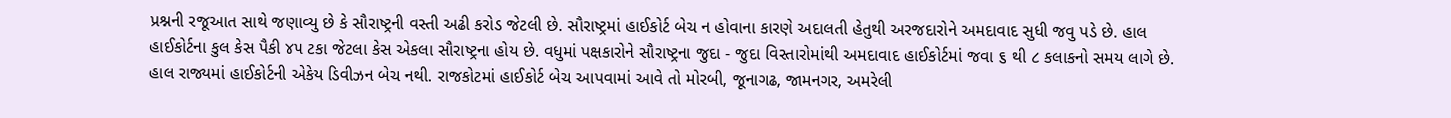પ્રશ્નની રજૂઆત સાથે જણાવ્યુ છે કે સૌરાષ્ટ્રની વસ્તી અઢી કરોડ જેટલી છે. સૌરાષ્ટ્રમાં હાઈકોર્ટ બેચ ન હોવાના કારણે અદાલતી હેતુથી અરજદારોને અમદાવાદ સુધી જવુ પડે છે. હાલ હાઈકોર્ટના કુલ કેસ પૈકી ૪૫ ટકા જેટલા કેસ એકલા સૌરાષ્ટ્રના હોય છે. વધુમાં પક્ષકારોને સૌરાષ્ટ્રના જુદા - જુદા વિસ્તારોમાંથી અમદાવાદ હાઈકોર્ટમાં જવા ૬ થી ૮ કલાકનો સમય લાગે છે. હાલ રાજ્યમાં હાઈકોર્ટની એકેય ડિવીઝન બેચ નથી. રાજકોટમાં હાઈકોર્ટ બેચ આપવામાં આવે તો મોરબી, જૂનાગઢ, જામનગર, અમરેલી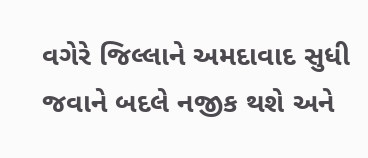વગેરે જિલ્લાને અમદાવાદ સુધી જવાને બદલે નજીક થશે અને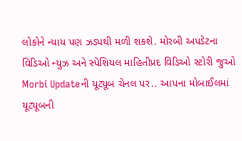લોકોને ન્યાય પણ ઝડપથી મળી શકશે. મોરબી અપડેટના વિડિઓ ન્યુઝ અને સ્પેશિયલ માહિતીપ્રદ વિડિઓ સ્ટોરી જુઓ Morbi Updateની યૂટ્યૂબ ચેનલ પર.. આપના મોબાઈલમાં યૂટ્યૂબની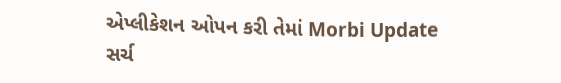એપ્લીકેશન ઓપન કરી તેમાં Morbi Update સર્ચ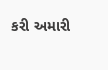કરી અમારી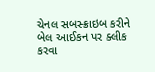ચેનલ સબસ્ક્રાઇબ કરીને બેલ આઈકન પર ક્લીક કરવા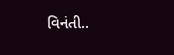વિનંતી..